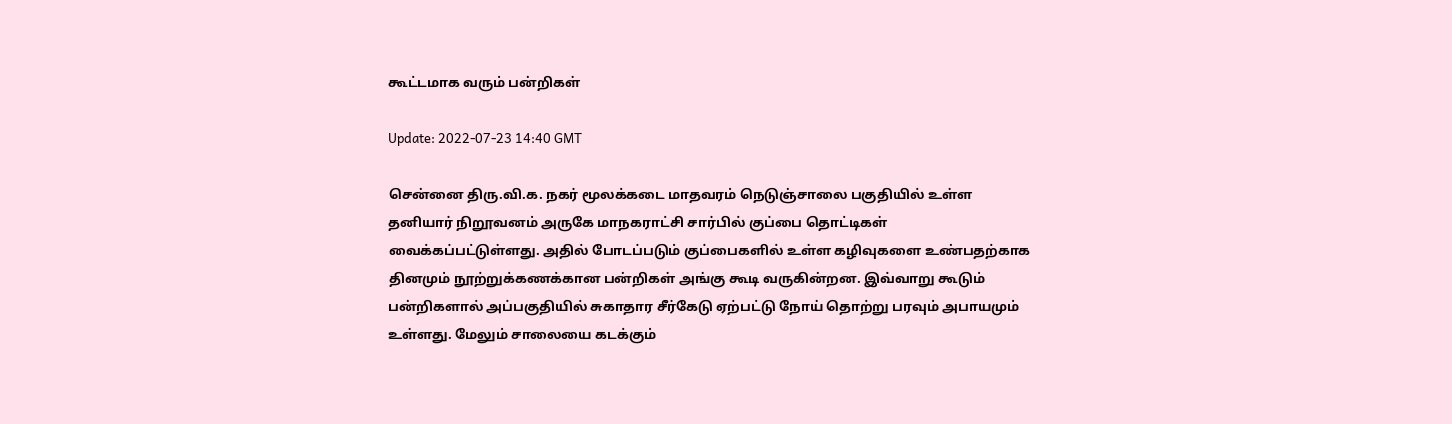கூட்டமாக வரும் பன்றிகள்

Update: 2022-07-23 14:40 GMT

சென்னை திரு.வி.க. நகர் மூலக்கடை மாதவரம் நெடுஞ்சாலை பகுதியில் உள்ள தனியார் நிறூவனம் அருகே மாநகராட்சி சார்பில் குப்பை தொட்டிகள் வைக்கப்பட்டுள்ளது. அதில் போடப்படும் குப்பைகளில் உள்ள கழிவுகளை உண்பதற்காக தினமும் நூற்றுக்கணக்கான பன்றிகள் அங்கு கூடி வருகின்றன. இவ்வாறு கூடும் பன்றிகளால் அப்பகுதியில் சுகாதார சீர்கேடு ஏற்பட்டு நோய் தொற்று பரவும் அபாயமும் உள்ளது. மேலும் சாலையை கடக்கும்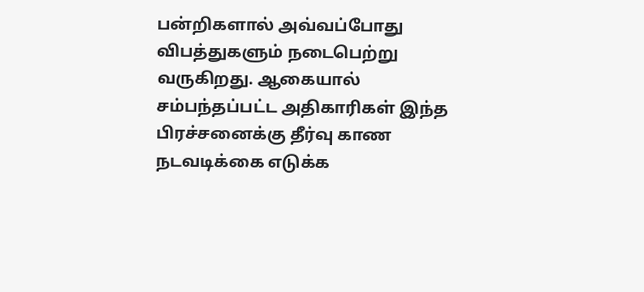பன்றிகளால் அவ்வப்போது விபத்துகளும் நடைபெற்று வருகிறது. ஆகையால் சம்பந்தப்பட்ட அதிகாரிகள் இந்த பிரச்சனைக்கு தீர்வு காண நடவடிக்கை எடுக்க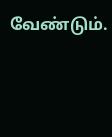வேண்டும்.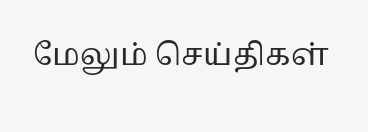மேலும் செய்திகள்